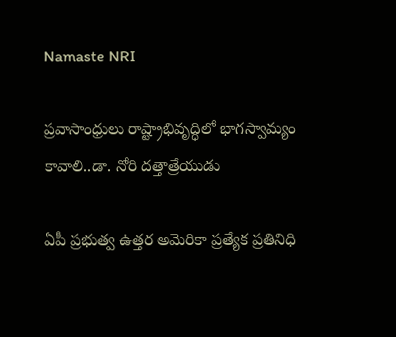Namaste NRI

ప్రవాసాంధ్రులు రాష్ట్రాభివృద్ధిలో భాగస్వామ్యం కావాలి..డా. నోరి దత్తాత్రేయుడు

ఏపీ ప్రభుత్వ ఉత్తర అమెరికా ప్రత్యేక ప్రతినిధి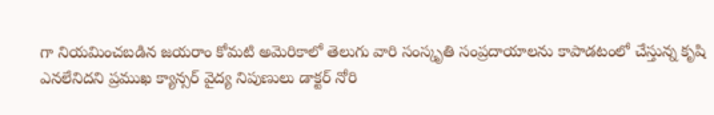గా నియమించబడిన జయరాం కోమటి అమెరికాలో తెలుగు వారి సంస్కృతి సంప్రదాయాలను కాపాడటంలో చేస్తున్న కృషి ఎనలేనిదని ప్రముఖ క్యాన్సర్ వైద్య నిపుణులు డాక్టర్ నోరి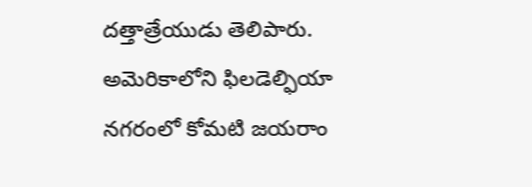దత్తాత్రేయుడు తెలిపారు. అమెరికాలోని ఫిలడెల్ఫియా నగరంలో కోమటి జయరాం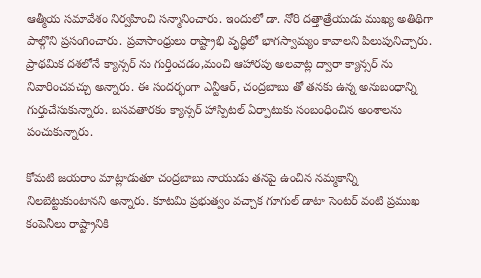ఆత్మీయ సమావేశం నిర్వహించి సన్మానించారు. ఇందులో డా. నోరి దత్తాత్రేయుడు ముఖ్య అతిథిగా పాల్గొని ప్రసంగించారు. ప్రవాసాంధ్రులు రాష్ట్రాభి వృద్ధిలో భాగస్వామ్యం కావాలని పిలుపునిచ్చారు. ప్రాథమిక దశలోనే క్యాన్సర్ ను గుర్తించడం,మంచి ఆహారపు అలవాట్ల ద్వారా క్యాన్సర్ ను నివారించవచ్చు అన్నారు. ఈ సందర్భంగా ఎన్టీఆర్, చంద్రబాబు తో తనకు ఉన్న అనుబంధాన్ని గుర్తుచేసుకున్నారు. బసవతారకం క్యాన్సర్ హాస్పిటల్ ఏర్పాటుకు సంబంధించిన అంశాలను పంచుకున్నారు.

కోమటి జయరాం మాట్లాడుతూ చంద్రబాబు నాయుడు తనపై ఉంచిన నమ్మకాన్ని నిలబెట్టుకుంటానని అన్నారు. కూటమి ప్రభుత్వం వచ్చాక గూగుల్ డాటా సెంటర్ వంటి ప్రముఖ కంపెనీలు రాష్ట్రానికి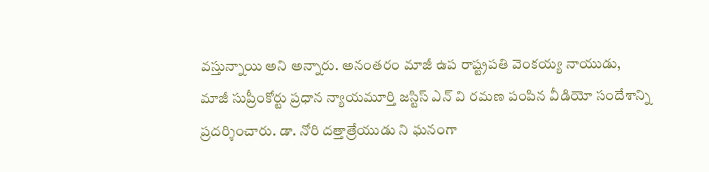వస్తున్నాయి అని అన్నారు. అనంతరం మాజీ ఉప రాష్ట్రపతి వెంకయ్య నాయుడు, మాజీ సుప్రీంకోర్టు ప్రధాన న్యాయమూర్తి జస్టిస్ ఎన్ వి రమణ పంపిన వీడియో సందేశాన్ని ప్రదర్శించారు. డా. నోరి దత్తాత్రేయుడు ని ఘనంగా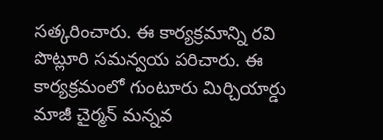సత్కరించారు. ఈ కార్యక్రమాన్ని రవి పొట్లూరి సమన్వయ పరిచారు. ఈ కార్యక్రమంలో గుంటూరు మిర్చియార్డు మాజీ చైర్మన్ మన్నవ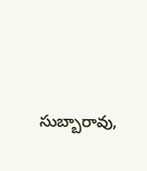సుబ్బారావు,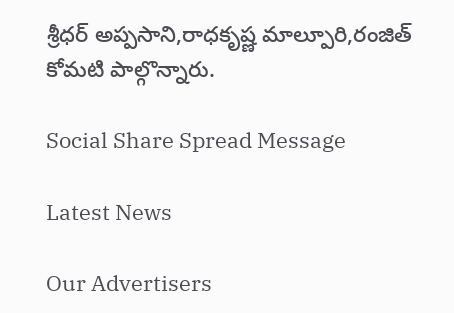శ్రీధర్ అప్పసాని,రాధకృష్ణ మాల్పూరి,రంజిత్ కోమటి పాల్గొన్నారు.

Social Share Spread Message

Latest News

Our Advertisers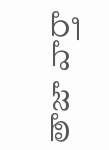తాజా వార్తా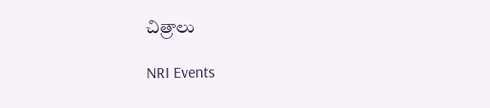చిత్రాలు

NRI Events